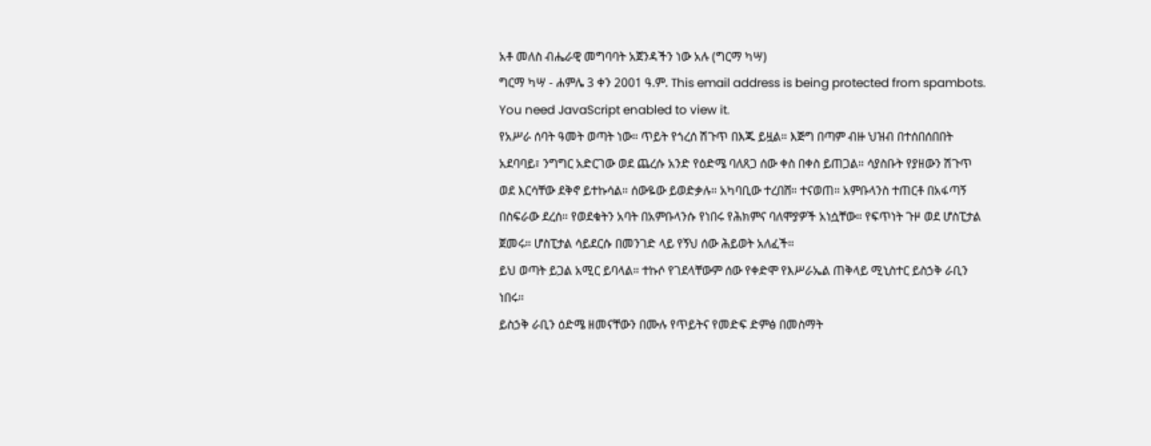አቶ መለስ ብሔራዊ መግባባት አጀንዳችን ነው አሉ (ግርማ ካሣ)
ግርማ ካሣ - ሐምሌ 3 ቀን 2001 ዓ.ም. This email address is being protected from spambots. You need JavaScript enabled to view it.
የአሥራ ሰባት ዓመት ወጣት ነው። ጥይት የጎረሰ ሽጉጥ በእጁ ይዟል። እጅግ በጣም ብዙ ህዝብ በተሰበሰበበት አደባባይ፣ ንግግር አድርገው ወደ ጨረሱ አንድ የዕድሜ ባለጸጋ ሰው ቀስ በቀስ ይጠጋል። ሳያስቡት የያዘውን ሽጉጥ ወደ እርሳቸው ደቅኖ ይተኩሳል። ሰውዬው ይወድቃሉ። አካባቢው ተረበሸ። ተናወጠ። አምቡላንስ ተጠርቶ በአፋጣኝ በስፍራው ደረሰ። የወደቁትን አባት በአምቡላንሱ የነበሩ የሕክምና ባለሞያዎች አነሷቸው። የፍጥነት ጉዞ ወደ ሆስፒታል ጀመሩ። ሆስፒታል ሳይደርሱ በመንገድ ላይ የኝህ ሰው ሕይወት አለፈች።
ይህ ወጣት ይጋል አሚር ይባላል። ተኩሶ የገደላቸውም ሰው የቀድሞ የእሥራኤል ጠቅላይ ሚኒስተር ይስኃቅ ራቢን ነበሩ።
ይስኃቅ ራቢን ዕድሜ ዘመናቸውን በሙሉ የጥይትና የመድፍ ድምፅ በመስማት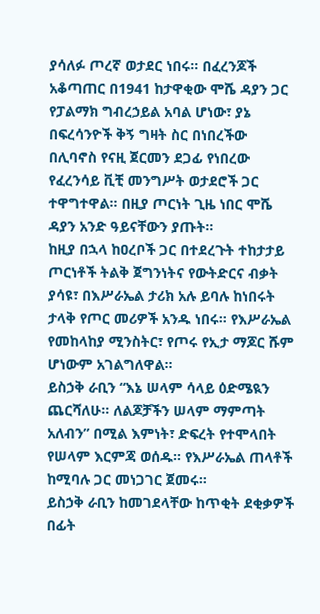ያሳለፉ ጦረኛ ወታደር ነበሩ። በፈረንጆች አቆጣጠር በ1941 ከታዋቂው ሞሼ ዳያን ጋር የፓልማክ ግብረኃይል አባል ሆነው፣ ያኔ በፍረሳንዮች ቅኝ ግዛት ስር በነበረችው በሊባኖስ የናዚ ጀርመን ደጋፊ የነበረው የፈረንሳይ ቪቺ መንግሥት ወታደሮች ጋር ተዋግተዋል። በዚያ ጦርነት ጊዜ ነበር ሞሼ ዳያን አንድ ዓይናቸውን ያጡት።
ከዚያ በኋላ ከዐረቦች ጋር በተደረጉት ተከታታይ ጦርነቶች ትልቅ ጀግንነትና የውትድርና ብቃት ያሳዩ፣ በእሥራኤል ታሪክ አሉ ይባሉ ከነበሩት ታላቅ የጦር መሪዎች አንዱ ነበሩ። የእሥራኤል የመከላከያ ሚንስትር፣ የጦሩ የኢታ ማጆር ሹም ሆነውም አገልግለዋል።
ይስኃቅ ራቢን “እኔ ሠላም ሳላይ ዕድሜዪን ጨርሻለሁ። ለልጆቻችን ሠላም ማምጣት አለብን” በሚል እምነት፣ ድፍረት የተሞላበት የሠላም እርምጃ ወሰዱ። የእሥራኤል ጠላቶች ከሚባሉ ጋር መነጋገር ጀመሩ።
ይስኃቅ ራቢን ከመገደላቸው ከጥቂት ደቂቃዎች በፊት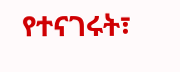የተናገሩት፣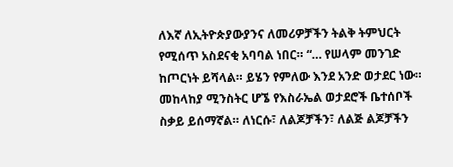ለእኛ ለኢትዮጵያውያንና ለመሪዎቻችን ትልቅ ትምህርት የሚሰጥ አስደናቂ አባባል ነበር። “… የሠላም መንገድ ከጦርነት ይሻላል። ይሄን የምለው እንደ አንድ ወታደር ነው። መከላከያ ሚንስትር ሆኜ የእስራኤል ወታደሮች ቤተሰቦች ስቃይ ይሰማኛል። ለነርሱ፣ ለልጆቻችን፣ ለልጅ ልጆቻችን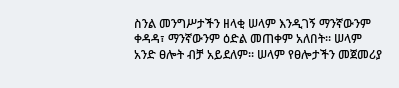ስንል መንግሥታችን ዘላቂ ሠላም እንዲገኝ ማንኛውንም ቀዳዳ፣ ማንኛውንም ዕድል መጠቀም አለበት። ሠላም አንድ ፀሎት ብቻ አይደለም። ሠላም የፀሎታችን መጀመሪያ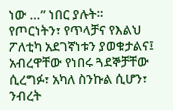ነው …” ነበር ያሉት።
የጦርነትን፣ የጥላቻና የእልህ ፖለቲካ አደገኛነቱን ያወቁታልና፤ አብረዋቸው የነበሩ ጓደኞቻቸው ሲረግፉ፣ አካለ ስንኩል ሲሆን፣ ንብረት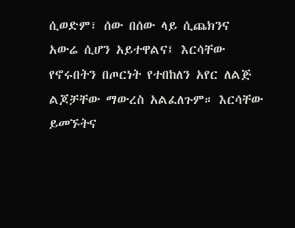ሲወድም፣ ሰው በሰው ላይ ሲጨክንና አውሬ ሲሆን አይተዋልና፤ እርሳቸው የኖሩበትን በጦርነት የተበከለን አየር ለልጅ ልጆቻቸው ማውረስ አልፈለጉም። እርሳቸው ይመኙትና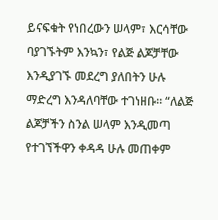ይናፍቁት የነበረውን ሠላም፣ እርሳቸው ባያገኙትም እንኳን፣ የልጅ ልጆቻቸው እንዲያገኙ መደረግ ያለበትን ሁሉ ማድረግ እንዳለባቸው ተገነዘቡ። “ለልጅ ልጆቻችን ስንል ሠላም እንዲመጣ የተገኘችዋን ቀዳዳ ሁሉ መጠቀም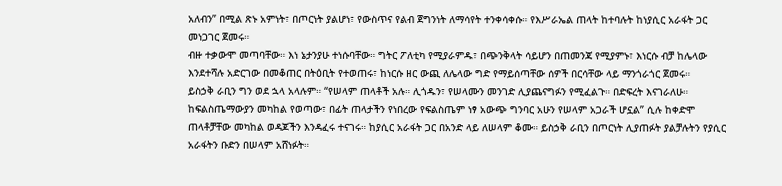አለብን” በሚል ጽኑ አምነት፣ በጦርነት ያልሆነ፣ የውስጥና የልብ ጀግንነት ለማሳየት ተንቀሳቀሱ። የእሥራኤል ጠላት ከተባሉት ከነያሲር አራፋት ጋር መነጋገር ጀመሩ።
ብዙ ተቃውሞ መጣባቸው። እነ ኔታንያሁ ተነሱባቸው። ግትር ፖለቲካ የሚያራምዱ፣ በጭንቅላት ሳይሆን በጠመንጃ የሚያምኑ፣ እነርሱ ብቻ ከሌላው እንደተሻሉ አድርገው በመቆጠር በትዕቢት የተወጠሩ፣ ከነርሱ ዘር ውጪ ለሌላው ግድ የማይሰጣቸው ሰዎች በርሳቸው ላይ ማንጎራጎር ጀመሩ።
ይስኃቅ ራቢን ግን ወደ ኋላ አላሉም። “የሠላም ጠላቶች አሉ። ሊጎዱን፣ የሠላሙን መንገድ ሊያጨናግፉን የሚፈልጉ። በድፍረት እናገራለሁ። ከፍልስጤማውያን መካከል የወጣው፣ በፊት ጠላታችን የነበረው የፍልስጤም ነፃ አውጭ ግንባር አሁን የሠላም አጋራች ሆኗል” ሲሉ ከቀድሞ ጠላቶቻቸው መካከል ወዳጆችን እንዳፈሩ ተናገሩ። ከያሲር አራፋት ጋር በአንድ ላይ ለሠላም ቆሙ። ይስኃቅ ራቢን በጦርነት ሊያጠፉት ያልቻሉትን የያሲር አራፋትን ቡድን በሠላም አሸነፉት።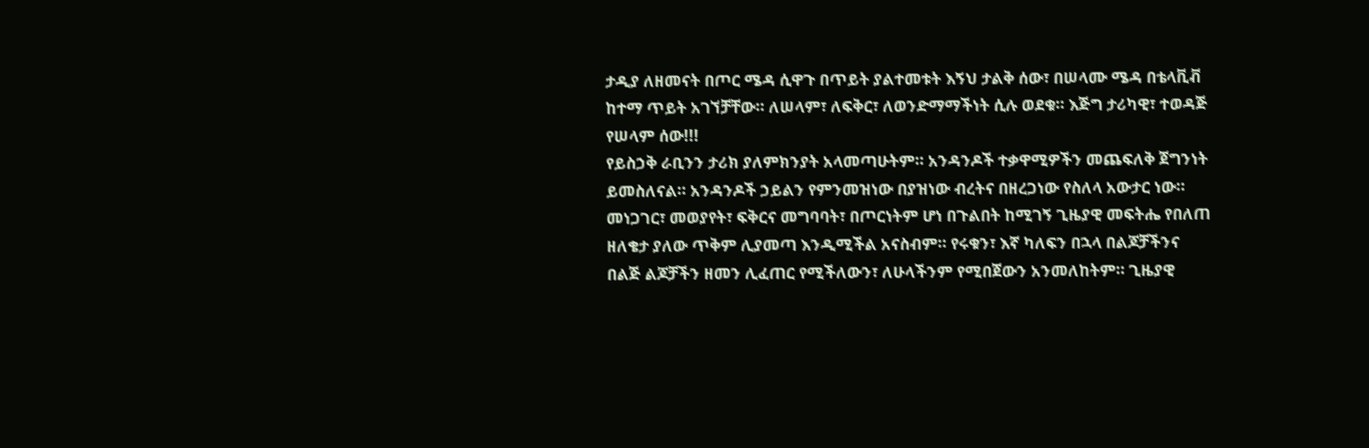ታዲያ ለዘመናት በጦር ሜዳ ሲዋጉ በጥይት ያልተመቱት እኝህ ታልቅ ሰው፣ በሠላሙ ሜዳ በቴላቪቭ ከተማ ጥይት አገኘቻቸው። ለሠላም፣ ለፍቅር፣ ለወንድማማችነት ሲሉ ወደቁ። እጅግ ታሪካዊ፣ ተወዳጅ የሠላም ሰው!!!
የይስኃቅ ራቢንን ታሪክ ያለምክንያት አላመጣሁትም። አንዳንዶች ተቃዋሚዎችን መጨፍለቅ ጀግንነት ይመስለናል። አንዳንዶች ኃይልን የምንመዝነው በያዝነው ብረትና በዘረጋነው የስለላ አውታር ነው። መነጋገር፣ መወያየት፣ ፍቅርና መግባባት፣ በጦርነትም ሆነ በጉልበት ከሚገኝ ጊዜያዊ መፍትሔ የበለጠ ዘለቄታ ያለው ጥቅም ሊያመጣ እንዲሚችል አናስብም። የሩቁን፣ እኛ ካለፍን በኋላ በልጆቻችንና በልጅ ልጆቻችን ዘመን ሊፈጠር የሚችለውን፣ ለሁላችንም የሚበጀውን አንመለከትም። ጊዜያዊ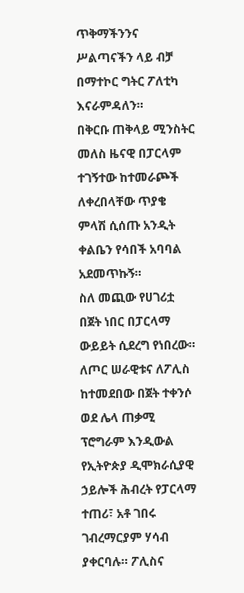ጥቅማችንንና ሥልጣናችን ላይ ብቻ በማተኮር ግትር ፖለቲካ እናራምዳለን።
በቅርቡ ጠቅላይ ሚንስትር መለስ ዜናዊ በፓርላም ተገኝተው ከተመራጮች ለቀረበላቸው ጥያቄ ምላሽ ሲሰጡ አንዲት ቀልቤን የሳበች አባባል አደመጥኩኝ።
ስለ መጪው የሀገሪቷ በጀት ነበር በፓርላማ ውይይት ሲደረግ የነበረው። ለጦር ሠራዊቱና ለፖሊስ ከተመደበው በጀት ተቀንሶ ወደ ሌላ ጠቃሚ ፕሮግራም እንዲውል የኢትዮጵያ ዲሞክራሲያዊ ኃይሎች ሕብረት የፓርላማ ተጠሪ፣ አቶ ገበሩ ገብረማርያም ሃሳብ ያቀርባሉ። ፖሊስና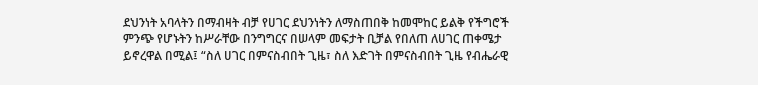ደህንነት አባላትን በማብዛት ብቻ የሀገር ደህንነትን ለማስጠበቅ ከመሞከር ይልቅ የችግሮች ምንጭ የሆኑትን ከሥራቸው በንግግርና በሠላም መፍታት ቢቻል የበለጠ ለሀገር ጠቀሜታ ይኖረዋል በሚል፤ “ስለ ሀገር በምናስብበት ጊዜ፣ ስለ እድገት በምናስብበት ጊዜ የብሔራዊ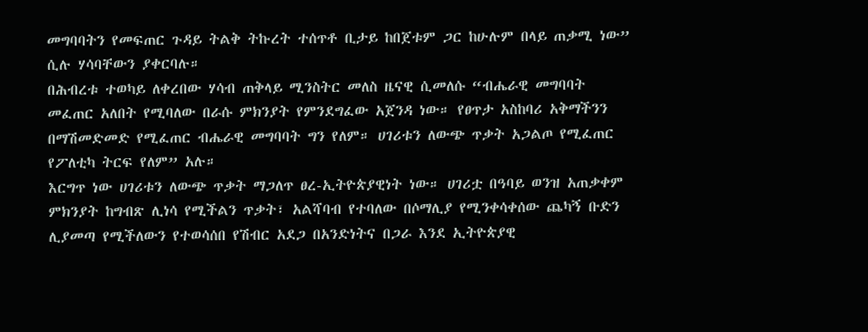መግባባትን የመፍጠር ጉዳይ ትልቅ ትኩረት ተሰጥቶ ቢታይ ከበጀቱም ጋር ከሁሉም በላይ ጠቃሚ ነው” ሲሉ ሃሳባቸውን ያቀርባሉ።
በሕብረቱ ተወካይ ለቀረበው ሃሳብ ጠቅላይ ሚንስትር መለስ ዜናዊ ሲመለሱ “ብሔራዊ መግባባት መፈጠር አለበት የሚባለው በራሱ ምክንያት የምንደግፈው አጀንዳ ነው። የፀጥታ አስከባሪ አቅማችንን በማሽመድመድ የሚፈጠር ብሔራዊ መግባባት ግን የለም። ሀገሪቱን ለውጭ ጥቃት አጋልጦ የሚፈጠር የፖለቲካ ትርፍ የለም” አሉ።
እርግጥ ነው ሀገሪቱን ለውጭ ጥቃት ማጋለጥ ፀረ-ኢትዮጵያዊነት ነው። ሀገሪቷ በዓባይ ወንዝ አጠቃቀም ምክንያት ከግብጽ ሊነሳ የሚችልን ጥቃት፣ አልሻባብ የተባለው በሶማሊያ የሚንቀሳቀሰው ጨካኝ ቡድን ሊያመጣ የሚችለውን የተወሳሰበ የሽብር አደጋ በአንድነትና በጋራ እንደ ኢትዮጵያዊ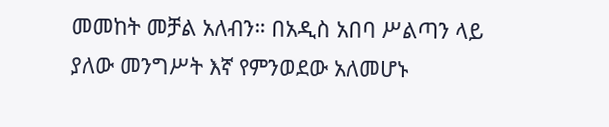መመከት መቻል አለብን። በአዲስ አበባ ሥልጣን ላይ ያለው መንግሥት እኛ የምንወደው አለመሆኑ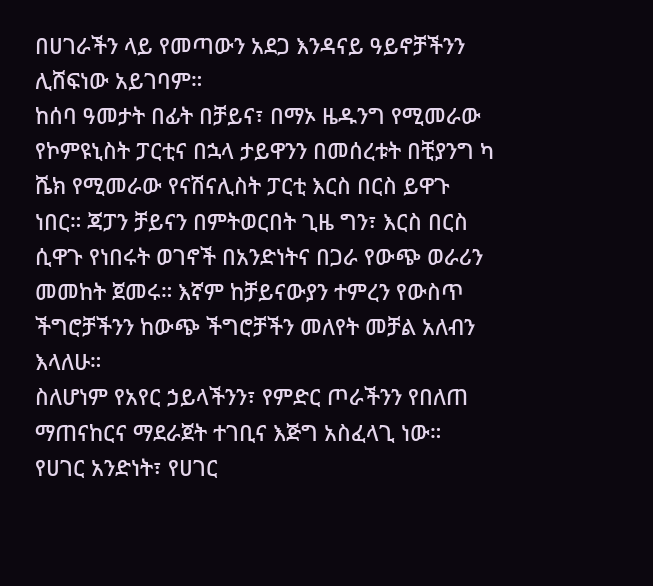በሀገራችን ላይ የመጣውን አደጋ እንዳናይ ዓይኖቻችንን ሊሸፍነው አይገባም።
ከሰባ ዓመታት በፊት በቻይና፣ በማኦ ዜዱንግ የሚመራው የኮምዩኒስት ፓርቲና በኋላ ታይዋንን በመሰረቱት በቺያንግ ካ ሼክ የሚመራው የናሽናሊስት ፓርቲ እርስ በርስ ይዋጉ ነበር። ጃፓን ቻይናን በምትወርበት ጊዜ ግን፣ እርስ በርስ ሲዋጉ የነበሩት ወገኖች በአንድነትና በጋራ የውጭ ወራሪን መመከት ጀመሩ። እኛም ከቻይናውያን ተምረን የውስጥ ችግሮቻችንን ከውጭ ችግሮቻችን መለየት መቻል አለብን እላለሁ።
ስለሆነም የአየር ኃይላችንን፣ የምድር ጦራችንን የበለጠ ማጠናከርና ማደራጀት ተገቢና እጅግ አስፈላጊ ነው። የሀገር አንድነት፣ የሀገር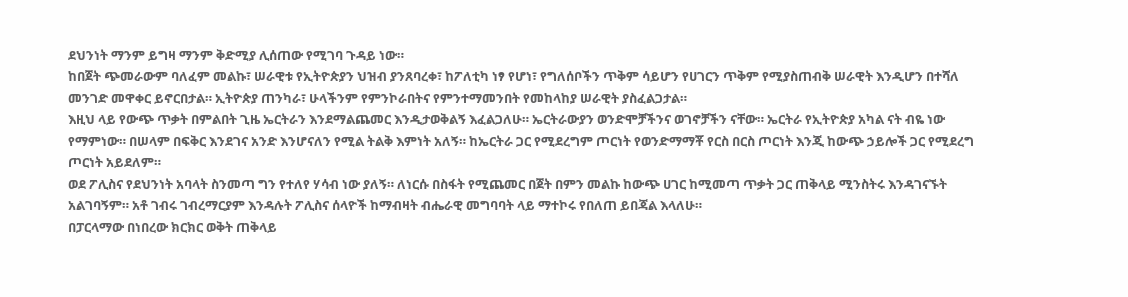ደህንነት ማንም ይግዛ ማንም ቅድሚያ ሊሰጠው የሚገባ ጉዳይ ነው።
ከበጀት ጭመራውም ባለፈም መልኩ፣ ሠራዊቱ የኢትዮጵያን ህዝብ ያንጸባረቀ፣ ከፖለቲካ ነፃ የሆነ፣ የግለሰቦችን ጥቅም ሳይሆን የሀገርን ጥቅም የሚያስጠብቅ ሠራዊት እንዲሆን በተሻለ መንገድ መዋቀር ይኖርበታል። ኢትዮጵያ ጠንካራ፣ ሁላችንም የምንኮራበትና የምንተማመንበት የመከላከያ ሠራዊት ያስፈልጋታል።
እዚህ ላይ የውጭ ጥቃት በምልበት ጊዜ ኤርትራን እንደማልጨመር እንዲታወቅልኝ እፈልጋለሁ። ኤርትራውያን ወንድሞቻችንና ወገኖቻችን ናቸው። ኤርትራ የኢትዮጵያ አካል ናት ብዬ ነው የማምነው። በሠላም በፍቅር እንደገና አንድ እንሆናለን የሚል ትልቅ እምነት አለኝ። ከኤርትራ ጋር የሚደረግም ጦርነት የወንድማማቾ የርስ በርስ ጦርነት እንጂ ከውጭ ኃይሎች ጋር የሚደረግ ጦርነት አይደለም።
ወደ ፖሊስና የደህንነት አባላት ስንመጣ ግን የተለየ ሃሳብ ነው ያለኝ። ለነርሱ በስፋት የሚጨመር በጀት በምን መልኩ ከውጭ ሀገር ከሚመጣ ጥቃት ጋር ጠቅላይ ሚንስትሩ እንዳገናኙት አልገባኝም። አቶ ገብሩ ገብረማርያም እንዳሉት ፖሊስና ሰላዮች ከማብዛት ብሔራዊ መግባባት ላይ ማተኮሩ የበለጠ ይበጃል እላለሁ።
በፓርላማው በነበረው ክርክር ወቅት ጠቅላይ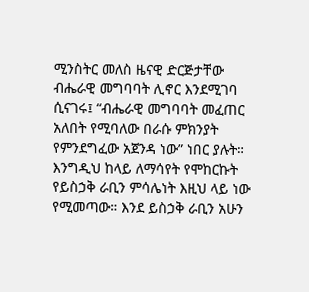ሚንስትር መለስ ዜናዊ ድርጅታቸው ብሔራዊ መግባባት ሊኖር እንደሚገባ ሲናገሩ፤ “ብሔራዊ መግባባት መፈጠር አለበት የሚባለው በራሱ ምክንያት የምንደግፈው አጀንዳ ነው” ነበር ያሉት።
እንግዲህ ከላይ ለማሳየት የሞከርኩት የይስኃቅ ራቢን ምሳሌነት እዚህ ላይ ነው የሚመጣው። እንደ ይስኃቅ ራቢን አሁን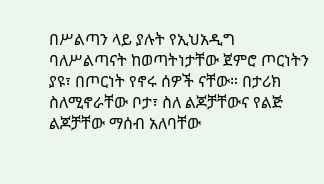በሥልጣን ላይ ያሉት የኢህአዲግ ባለሥልጣናት ከወጣትነታቸው ጀምሮ ጦርነትን ያዩ፣ በጦርነት የኖሩ ሰዎች ናቸው። በታሪክ ስለሚኖራቸው ቦታ፣ ስለ ልጆቻቸውና የልጅ ልጆቻቸው ማሰብ አለባቸው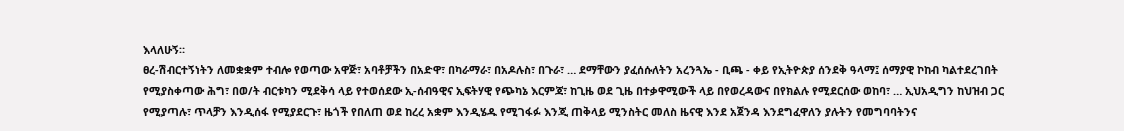እላለሁኝ።
ፀረ-ሽብርተኝነትን ለመቋቋም ተብሎ የወጣው አዋጅ፣ አባቶቻችን በአድዋ፣ በካራማራ፣ በአዶሉስ፣ በጉራ፣ … ደማቸውን ያፈሰሱለትን አረንጓኤ - ቢጫ - ቀይ የኢትዮጵያ ሰንደቅ ዓላማ፤ ሰማያዊ ኮከብ ካልተደረገበት የሚያስቀጣው ሕግ፣ በወ/ት ብርቱካን ሚደቅሳ ላይ የተወሰደው ኢ-ሰብዓዊና ኢፍትሃዊ የጭካኔ እርምጃ፣ ከጊዜ ወደ ጊዜ በተቃዋሚውች ላይ በየወረዳውና በየክልሉ የሚደርሰው ወከባ፣ … ኢህአዲግን ከህዝብ ጋር የሚያጣሉ፣ ጥላቻን እንዲሰፋ የሚያደርጉ፣ ዜጎች የበለጠ ወደ ከረረ አቋም እንዲሄዱ የሚገፋፉ እንጂ ጠቅላይ ሚንስትር መለስ ዜናዊ እንደ አጀንዳ እንደግፈዋለን ያሉትን የመግባባትንና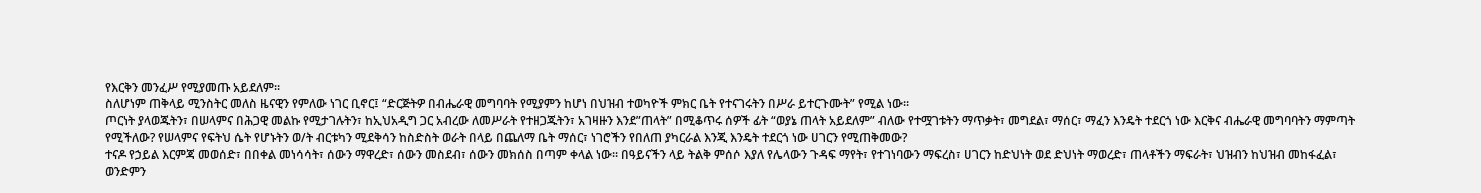የእርቅን መንፈሥ የሚያመጡ አይደለም።
ስለሆነም ጠቅላይ ሚንስትር መለስ ዜናዊን የምለው ነገር ቢኖር፤ “ድርጅትዎ በብሔራዊ መግባባት የሚያምን ከሆነ በህዝብ ተወካዮች ምክር ቤት የተናገሩትን በሥራ ይተርጉሙት” የሚል ነው።
ጦርነት ያላወጁትን፣ በሠላምና በሕጋዊ መልኩ የሚታገሉትን፣ ከኢህአዲግ ጋር አብረው ለመሥራት የተዘጋጁትን፣ አገዛዙን እንደ”ጠላት” በሚቆጥሩ ሰዎች ፊት “ወያኔ ጠላት አይደለም” ብለው የተሟገቱትን ማጥቃት፣ መግደል፣ ማሰር፣ ማፈን እንዴት ተደርጎ ነው እርቅና ብሔራዊ መግባባትን ማምጣት የሚችለው? የሠላምና የፍትህ ሴት የሆኑትን ወ/ት ብርቱካን ሚደቅሳን ከስድስት ወራት በላይ በጨለማ ቤት ማሰር፣ ነገሮችን የበለጠ ያካርራል እንጂ እንዴት ተደርጎ ነው ሀገርን የሚጠቅመው?
ተናዶ የኃይል እርምጃ መወሰድ፣ በበቀል መነሳሳት፣ ሰውን ማዋረድ፣ ሰውን መስደብ፣ ሰውን መክሰስ በጣም ቀላል ነው። በዓይናችን ላይ ትልቅ ምሰሶ እያለ የሌላውን ጉዳፍ ማየት፣ የተገነባውን ማፍረስ፣ ሀገርን ከድህነት ወደ ድህነት ማወረድ፣ ጠላቶችን ማፍራት፣ ህዝብን ከህዝብ መከፋፈል፣ ወንድምን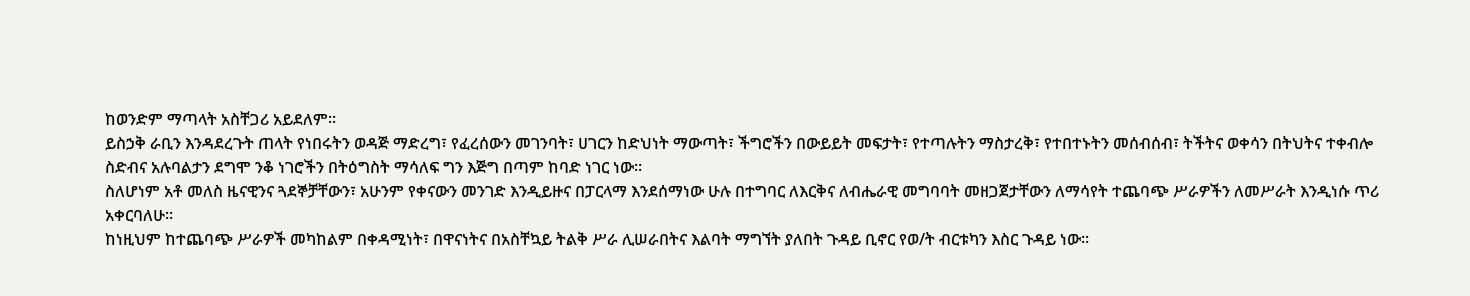ከወንድም ማጣላት አስቸጋሪ አይደለም።
ይስኃቅ ራቢን እንዳደረጉት ጠላት የነበሩትን ወዳጅ ማድረግ፣ የፈረሰውን መገንባት፣ ሀገርን ከድህነት ማውጣት፣ ችግሮችን በውይይት መፍታት፣ የተጣሉትን ማስታረቅ፣ የተበተኑትን መሰብሰብ፣ ትችትና ወቀሳን በትህትና ተቀብሎ ስድብና አሉባልታን ደግሞ ንቆ ነገሮችን በትዕግስት ማሳለፍ ግን እጅግ በጣም ከባድ ነገር ነው።
ስለሆነም አቶ መለስ ዜናዊንና ጓደኞቻቸውን፣ አሁንም የቀናውን መንገድ እንዲይዙና በፓርላማ እንደሰማነው ሁሉ በተግባር ለእርቅና ለብሔራዊ መግባባት መዘጋጀታቸውን ለማሳየት ተጨባጭ ሥራዎችን ለመሥራት እንዲነሱ ጥሪ አቀርባለሁ።
ከነዚህም ከተጨባጭ ሥራዎች መካከልም በቀዳሚነት፣ በዋናነትና በአስቸኳይ ትልቅ ሥራ ሊሠራበትና እልባት ማግኘት ያለበት ጉዳይ ቢኖር የወ/ት ብርቱካን እስር ጉዳይ ነው።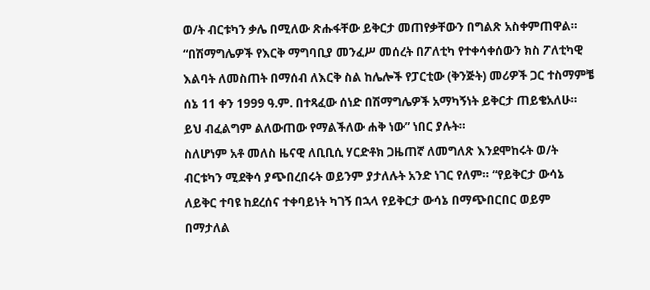ወ/ት ብርቱካን ቃሌ በሚለው ጽሑፋቸው ይቅርታ መጠየቃቸውን በግልጽ አስቀምጠዋል። “በሽማግሌዎች የእርቅ ማግባቢያ መንፈሥ መሰረት በፖለቲካ የተቀሳቀሰውን ክስ ፖለቲካዊ እልባት ለመስጠት በማሰብ ለእርቅ ስል ከሌሎች የፓርቲው (ቅንጅት) መሪዎች ጋር ተስማምቼ ሰኔ 11 ቀን 1999 ዓ.ም. በተጻፈው ሰነድ በሽማግሌዎች አማካኝነት ይቅርታ ጠይቄአለሁ። ይህ ብፈልግም ልለውጠው የማልችለው ሐቅ ነው” ነበር ያሉት።
ስለሆነም አቶ መለስ ዜናዊ ለቢቢሲ ሃርድቶክ ጋዜጠኛ ለመግለጽ እንደሞከሩት ወ/ት ብርቱካን ሚደቅሳ ያጭበረበሩት ወይንም ያታለሉት አንድ ነገር የለም። “የይቅርታ ውሳኔ ለይቅር ተባዩ ከደረሰና ተቀባይነት ካገኝ በኋላ የይቅርታ ውሳኔ በማጭበርበር ወይም በማታለል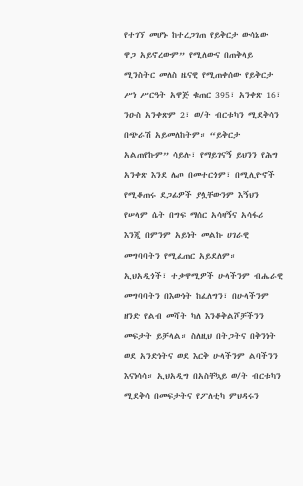የተገኘ መሆኑ ከተረጋገጠ የይቅርታ ውሳኔው ዋጋ አይኖረውም” የሚለውና በጠቅላይ ሚንስትር መለስ ዜናዊ የሚጠቀሰው የይቅርታ ሥነ ሥርዓት አዋጅ ቁጠር 395፣ አንቀጽ 16፣ ንዑስ አንቀጽም 2፣ ወ/ት ብርቱካን ሚደቅሳን በጭራሽ አይመለከትም። “ይቅርታ አልጠየኩም” ሳይሉ፣ የማይገናኝ ይህንን የሕግ አንቀጽ እንደ ሌጦ በመተርጎም፣ በሚሊዮኖች የሚቆጠሩ ደጋፊዎች ያሏቸውንም እኝህን የሠላም ሴት በግፍ ማሰር አሳዛኝና አሳፋሪ እንጂ በምንም አይነት መልኩ ሀገራዊ መግባባትን የሚፈጠር አይደለም።
ኢህአዲጎች፣ ተቃዋሚዎች ሁላችንም ብሔራዊ መግባባትን በእውነት ከፈለግን፣ በሁላችንም ዘንድ የልብ መሻት ካለ እንቆቅልሾቻችንን መፍታት ይቻላል። ስለዚህ በትጋትና በቅንነት ወደ አንድነትና ወደ እርቅ ሁላችንም ልባችንን እናነሳሳ። ኢህአዲግ በአስቸኳይ ወ/ት ብርቱካን ሚደቅሳ በመፍታትና የፖለቲካ ምህዳሩን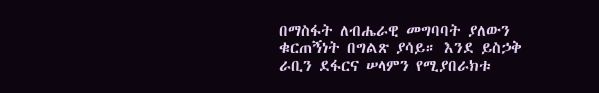በማስፋት ለብሔራዊ መግባባት ያለውን ቁርጠኝነት በግልጽ ያሳይ። እንደ ይስኃቅ ራቢን ደፋርና ሠላምን የሚያበራክቱ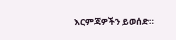እርምጃዎችን ይወሰድ።